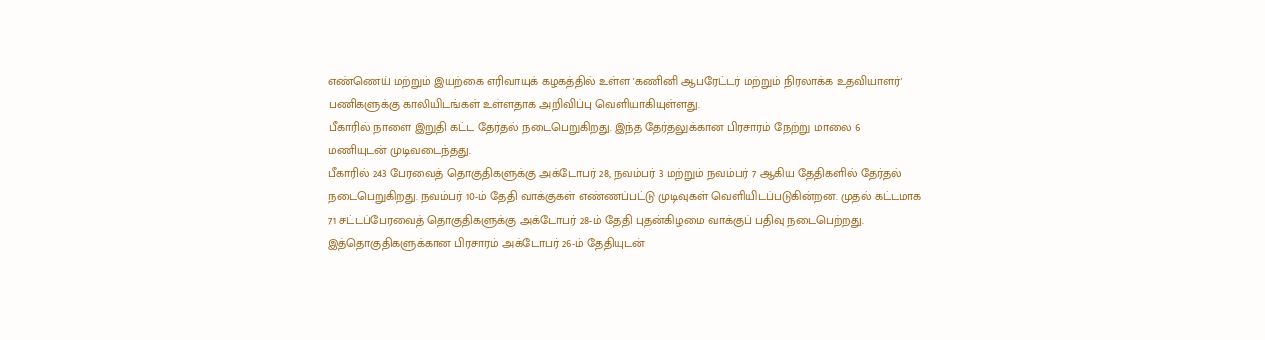எண்ணெய் மற்றும் இயற்கை எரிவாயுக் கழகத்தில் உள்ள 'கணினி ஆபரேட்டர் மற்றும் நிரலாக்க உதவியாளர்' பணிகளுக்கு காலியிடங்கள் உள்ளதாக அறிவிப்பு வெளியாகியுள்ளது.
பீகாரில் நாளை இறுதி கட்ட தேர்தல் நடைபெறுகிறது. இந்த தேர்தலுக்கான பிரசாரம் நேற்று மாலை 6 மணியுடன் முடிவடைந்தது.
பீகாரில் 243 பேரவைத் தொகுதிகளுக்கு அக்டோபர் 28, நவம்பர் 3 மற்றும் நவம்பர் 7 ஆகிய தேதிகளில் தேர்தல் நடைபெறுகிறது. நவம்பர் 10-ம் தேதி வாக்குகள் எண்ணப்பட்டு முடிவுகள் வெளியிடப்படுகின்றன. முதல் கட்டமாக 71 சட்டப்பேரவைத் தொகுதிகளுக்கு அக்டோபர் 28-ம் தேதி புதன்கிழமை வாக்குப் பதிவு நடைபெற்றது. இத்தொகுதிகளுக்கான பிரசாரம் அக்டோபர் 26-ம் தேதியுடன்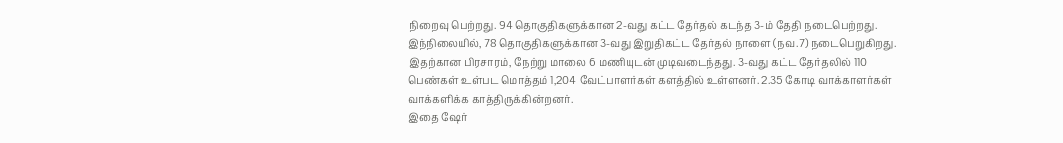நிறைவு பெற்றது. 94 தொகுதிகளுக்கான 2-வது கட்ட தேர்தல் கடந்த 3-ம் தேதி நடைபெற்றது. இந்நிலையில், 78 தொகுதிகளுக்கான 3-வது இறுதிகட்ட தேர்தல் நாளை (நவ.7) நடைபெறுகிறது. இதற்கான பிரசாரம், நேற்று மாலை 6 மணியுடன் முடிவடைந்தது. 3-வது கட்ட தேர்தலில் 110 பெண்கள் உள்பட மொத்தம் 1,204 வேட்பாளர்கள் களத்தில் உள்ளனர். 2.35 கோடி வாக்காளர்கள் வாக்களிக்க காத்திருக்கின்றனர்.
இதை ஷேர்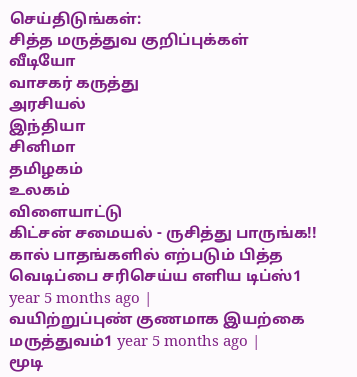செய்திடுங்கள்:
சித்த மருத்துவ குறிப்புக்கள்
வீடியோ
வாசகர் கருத்து
அரசியல்
இந்தியா
சினிமா
தமிழகம்
உலகம்
விளையாட்டு
கிட்சன் சமையல் - ருசித்து பாருங்க!!
கால் பாதங்களில் எற்படும் பித்த வெடிப்பை சரிசெய்ய எளிய டிப்ஸ்1 year 5 months ago |
வயிற்றுப்புண் குணமாக இயற்கை மருத்துவம்1 year 5 months ago |
மூடி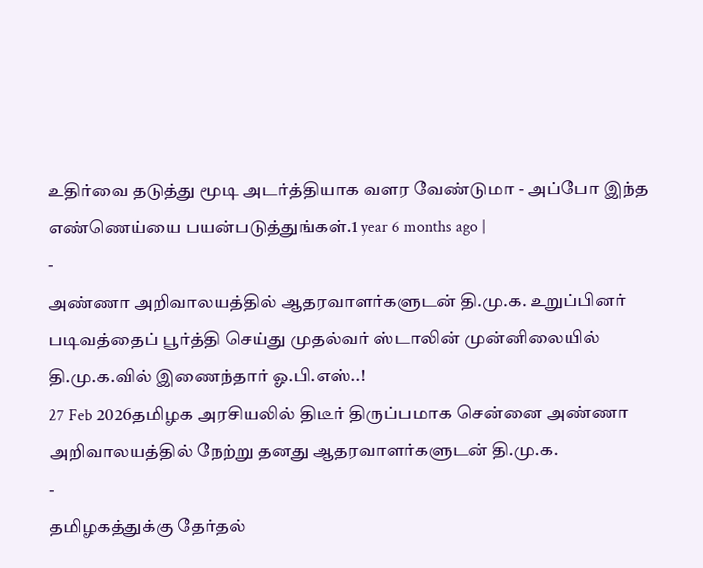உதிர்வை தடுத்து மூடி அடர்த்தியாக வளர வேண்டுமா - அப்போ இந்த எண்ணெய்யை பயன்படுத்துங்கள்.1 year 6 months ago |
-
அண்ணா அறிவாலயத்தில் ஆதரவாளர்களுடன் தி.மு.க. உறுப்பினர் படிவத்தைப் பூர்த்தி செய்து முதல்வர் ஸ்டாலின் முன்னிலையில் தி.மு.க.வில் இணைந்தார் ஓ.பி.எஸ்..!
27 Feb 2026தமிழக அரசியலில் திடீர் திருப்பமாக சென்னை அண்ணா அறிவாலயத்தில் நேற்று தனது ஆதரவாளர்களுடன் தி.மு.க.
-
தமிழகத்துக்கு தேர்தல்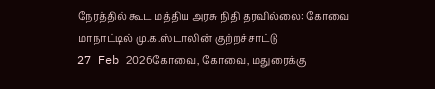நேரத்தில் கூட மத்திய அரசு நிதி தரவில்லை: கோவை மாநாட்டில் மு.க.ஸ்டாலின் குற்றச்சாட்டு
27 Feb 2026கோவை, கோவை, மதுரைக்கு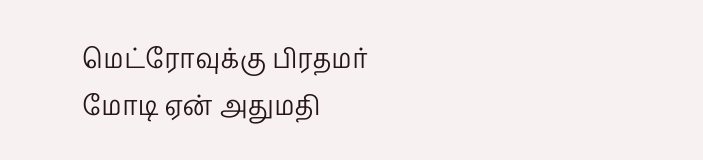மெட்ரோவுக்கு பிரதமர் மோடி ஏன் அதுமதி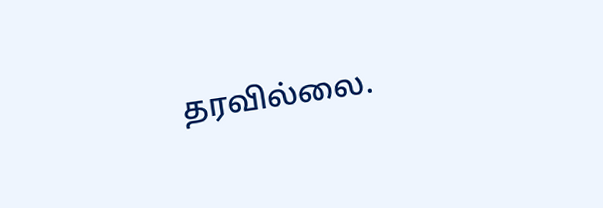தரவில்லை.